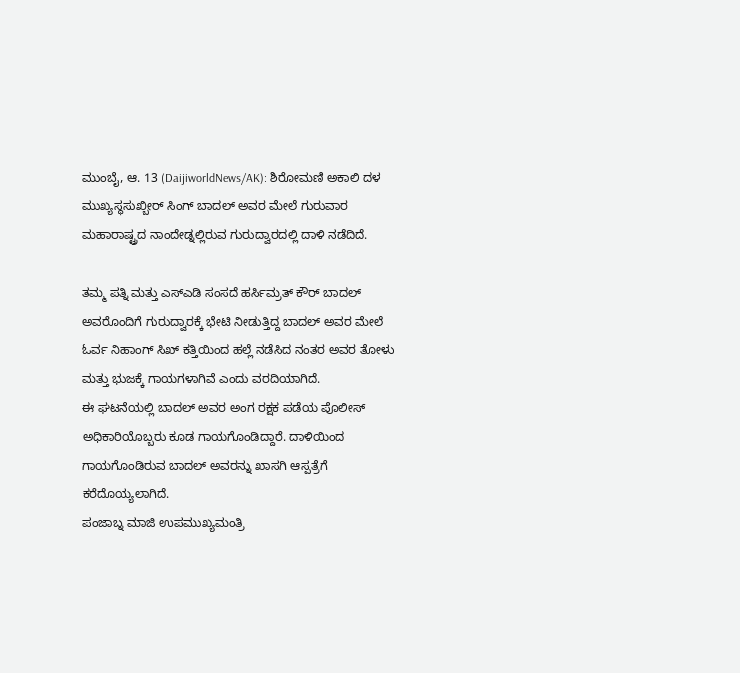ಮುಂಬೈ, ಆ. 13 (DaijiworldNews/AK): ಶಿರೋಮಣಿ ಅಕಾಲಿ ದಳ ಮುಖ್ಯಸ್ಥಸುಖ್ಬೀರ್ ಸಿಂಗ್ ಬಾದಲ್ ಅವರ ಮೇಲೆ ಗುರುವಾರ ಮಹಾರಾಷ್ಟ್ರದ ನಾಂದೇಡ್ನಲ್ಲಿರುವ ಗುರುದ್ವಾರದಲ್ಲಿ ದಾಳಿ ನಡೆದಿದೆ.

ತಮ್ಮ ಪತ್ನಿ ಮತ್ತು ಎಸ್ಎಡಿ ಸಂಸದೆ ಹರ್ಸಿಮ್ರತ್ ಕೌರ್ ಬಾದಲ್ ಅವರೊಂದಿಗೆ ಗುರುದ್ವಾರಕ್ಕೆ ಭೇಟಿ ನೀಡುತ್ತಿದ್ದ ಬಾದಲ್ ಅವರ ಮೇಲೆ ಓರ್ವ ನಿಹಾಂಗ್ ಸಿಖ್ ಕತ್ತಿಯಿಂದ ಹಲ್ಲೆ ನಡೆಸಿದ ನಂತರ ಅವರ ತೋಳು ಮತ್ತು ಭುಜಕ್ಕೆ ಗಾಯಗಳಾಗಿವೆ ಎಂದು ವರದಿಯಾಗಿದೆ.
ಈ ಘಟನೆಯಲ್ಲಿ ಬಾದಲ್ ಅವರ ಅಂಗ ರಕ್ಷಕ ಪಡೆಯ ಪೊಲೀಸ್ ಅಧಿಕಾರಿಯೊಬ್ಬರು ಕೂಡ ಗಾಯಗೊಂಡಿದ್ದಾರೆ. ದಾಳಿಯಿಂದ ಗಾಯಗೊಂಡಿರುವ ಬಾದಲ್ ಅವರನ್ನು ಖಾಸಗಿ ಆಸ್ಪತ್ರೆಗೆ ಕರೆದೊಯ್ಯಲಾಗಿದೆ.
ಪಂಜಾಬ್ನ ಮಾಜಿ ಉಪಮುಖ್ಯಮಂತ್ರಿ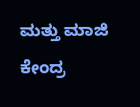ಮತ್ತು ಮಾಜಿ ಕೇಂದ್ರ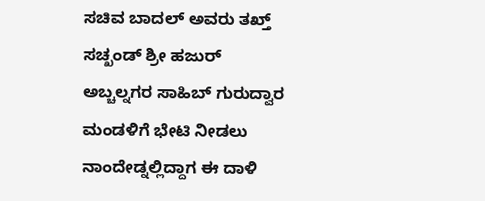ಸಚಿವ ಬಾದಲ್ ಅವರು ತಖ್ತ್ ಸಚ್ಖಂಡ್ ಶ್ರೀ ಹಜುರ್ ಅಬ್ಚಲ್ನಗರ ಸಾಹಿಬ್ ಗುರುದ್ವಾರ ಮಂಡಳಿಗೆ ಭೇಟಿ ನೀಡಲು ನಾಂದೇಡ್ನಲ್ಲಿದ್ದಾಗ ಈ ದಾಳಿ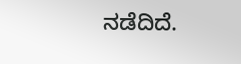ನಡೆದಿದೆ.